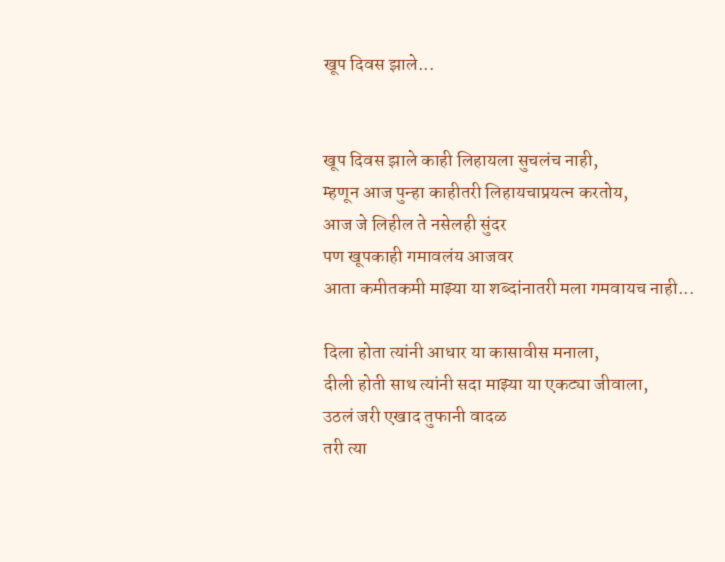खूप दिवस झाले...


खूप दिवस झाले काही लिहायला सुचलंच नाही,
म्हणून आज पुन्हा काहीतरी लिहायचाप्रयत्न करतोय,
आज जे लिहील ते नसेलही सुंदर
पण खूपकाही गमावलंय आजवर
आता कमीतकमी माझ्या या शब्दांनातरी मला गमवायच नाही...

दिला होता त्यांनी आधार या कासावीस मनाला,
दीली होती साथ त्यांनी सदा माझ्या या एकट्या जीवाला,
उठलं जरी एखाद तुफानी वादळ
तरी त्या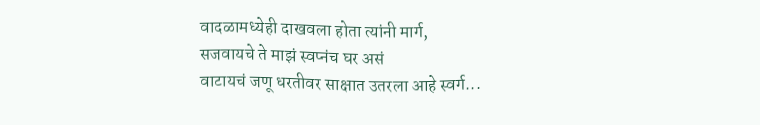वादळामध्येही दाखवला होता त्यांनी मार्ग,
सजवायचे ते माझं स्वप्नंच घर असं
वाटायचं जणू धरतीवर साक्षात उतरला आहे स्वर्ग...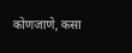कोणजाणे, कसा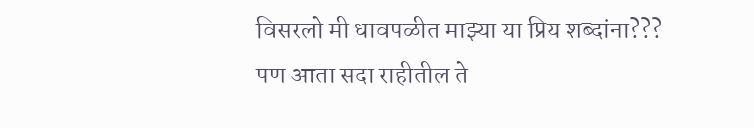विसरलो मी धावपळीत माझ्या या प्रिय शब्दांना???
पण आता सदा राहीतील ते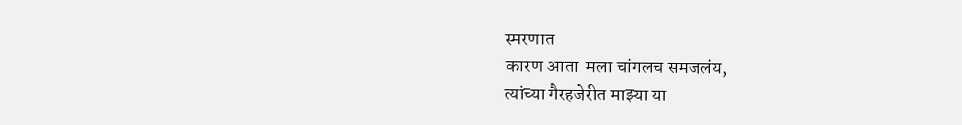स्मरणात
कारण आता  मला चांगलच समजलंय,
त्यांच्या गैरहजेरीत माझ्या या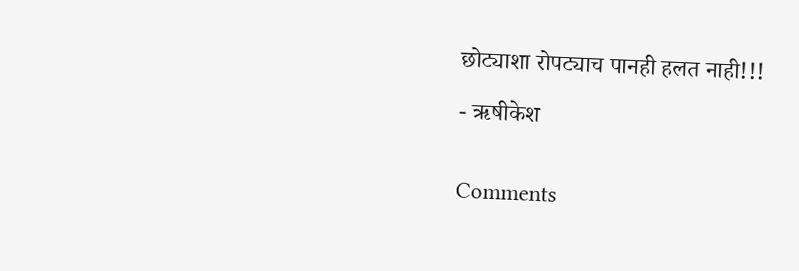छोट्याशा रोपट्याच पानही हलत नाही!!!

- ऋषीकेश


Comments